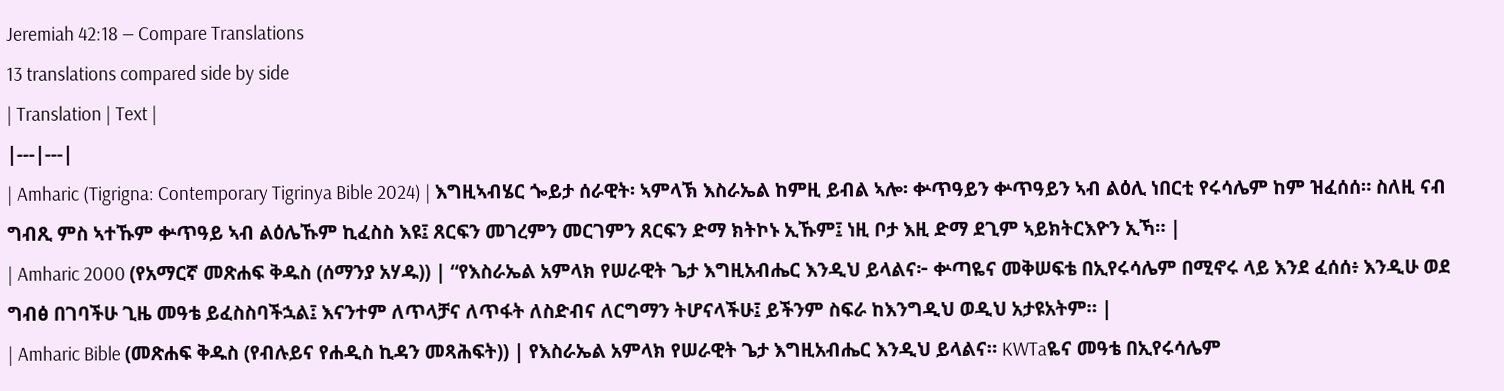Jeremiah 42:18 — Compare Translations
13 translations compared side by side
| Translation | Text |
|---|---|
| Amharic (Tigrigna: Contemporary Tigrinya Bible 2024) | እግዚኣብሄር ጐይታ ሰራዊት፡ ኣምላኽ እስራኤል ከምዚ ይብል ኣሎ፡ ቍጥዓይን ቍጥዓይን ኣብ ልዕሊ ነበርቲ የሩሳሌም ከም ዝፈሰሰ። ስለዚ ናብ ግብጺ ምስ ኣተኹም ቍጥዓይ ኣብ ልዕሌኹም ኪፈስስ እዩ፤ ጸርፍን መገረምን መርገምን ጸርፍን ድማ ክትኮኑ ኢኹም፤ ነዚ ቦታ እዚ ድማ ደጊም ኣይክትርእዮን ኢኻ። |
| Amharic 2000 (የአማርኛ መጽሐፍ ቅዱስ (ሰማንያ አሃዱ)) | “የእስራኤል አምላክ የሠራዊት ጌታ እግዚአብሔር እንዲህ ይላልና፦ ቍጣዬና መቅሠፍቴ በኢየሩሳሌም በሚኖሩ ላይ እንደ ፈሰሰ፥ እንዲሁ ወደ ግብፅ በገባችሁ ጊዜ መዓቴ ይፈስስባችኋል፤ እናንተም ለጥላቻና ለጥፋት ለስድብና ለርግማን ትሆናላችሁ፤ ይችንም ስፍራ ከእንግዲህ ወዲህ አታዩአትም። |
| Amharic Bible (መጽሐፍ ቅዱስ (የብሉይና የሐዲስ ኪዳን መጻሕፍት)) | የእስራኤል አምላክ የሠራዊት ጌታ እግዚአብሔር እንዲህ ይላልና። KWTaዬና መዓቴ በኢየሩሳሌም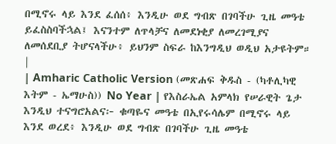በሚኖሩ ላይ እንደ ፈሰሰ፥ እንዲሁ ወደ ግብጽ በገባችሁ ጊዜ መዓቴ ይፈስስባችኋል፤ እናንተም ለጥላቻና ለመደነቂያ ለመረገሚያና ለመሰደቢያ ትሆናላችሁ፥ ይህንም ስፍራ ከእንግዲህ ወዲህ አታዩትም። |
| Amharic Catholic Version (መጽሐፍ ቅዱስ - (ካቶሊካዊ እትም - ኤማሁስ)) No Year | የእስራኤል አምላክ የሠራዊት ጌታ እንዲህ ተናግሮአልና፦ ቁጣዬና መዓቴ በኢየሩሳሌም በሚኖሩ ላይ እንደ ወረደ፥ እንዲሁ ወደ ግብጽ በገባችሁ ጊዜ መዓቴ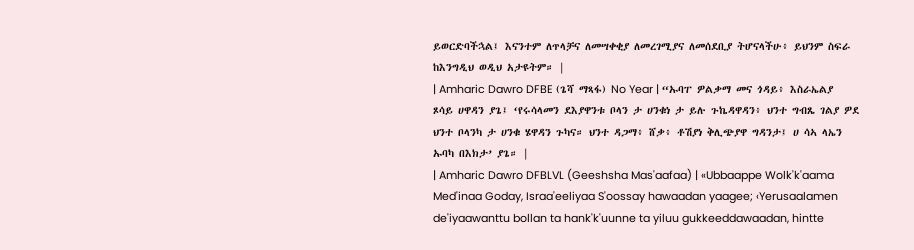ይወርድባችኋል፤ እናንተም ለጥላቻና ለመሣቀቂያ ለመረገሚያና ለመሰደቢያ ትሆናላችሁ፥ ይህንም ስፍራ ከእንግዲህ ወዲህ አታዩትም። |
| Amharic Dawro DFBE (ጌሻ ማጻፋ) No Year | “ኡባፐ ዎልቃማ መና ጎዳይ፥ እስራኤልያ ጾሳይ ሀዋዳን ያጌ፤ ‘የሩሳላመን ደእያዋንቱ ቦላን ታ ሀንቁነ ታ ይሉ ጉኬዳዋዳን፥ ህንተ ግብጼ ገልያ ዎደ ህንተ ቦላንካ ታ ሀንቁ ሄዋዳን ጉካና። ህንተ ዳጋማ፥ ሸቃ፥ ቶሽያነ ቅሊጭያዋ ግዳንታ፤ ሀ ሳኣ ላኤን ኡባካ በእክታ’ ያጌ። |
| Amharic Dawro DFBLVL (Geeshsha Mas'aafaa) | «Ubbaappe Wolk'k'aama Med'inaa Goday, Israa'eeliyaa S'oossay hawaadan yaagee; ‹Yerusaalamen de'iyaawanttu bollan ta hank'k'uunne ta yiluu gukkeeddawaadan, hintte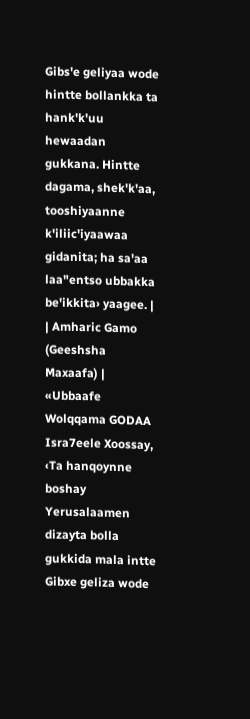Gibs'e geliyaa wode hintte bollankka ta hank'k'uu hewaadan gukkana. Hintte dagama, shek'k'aa, tooshiyaanne k'iliic'iyaawaa gidanita; ha sa'aa laa"entso ubbakka be'ikkita› yaagee. |
| Amharic Gamo (Geeshsha Maxaafa) | «Ubbaafe Wolqqama GODAA Isra7eele Xoossay, ‹Ta hanqoynne boshay Yerusalaamen dizayta bolla gukkida mala intte Gibxe geliza wode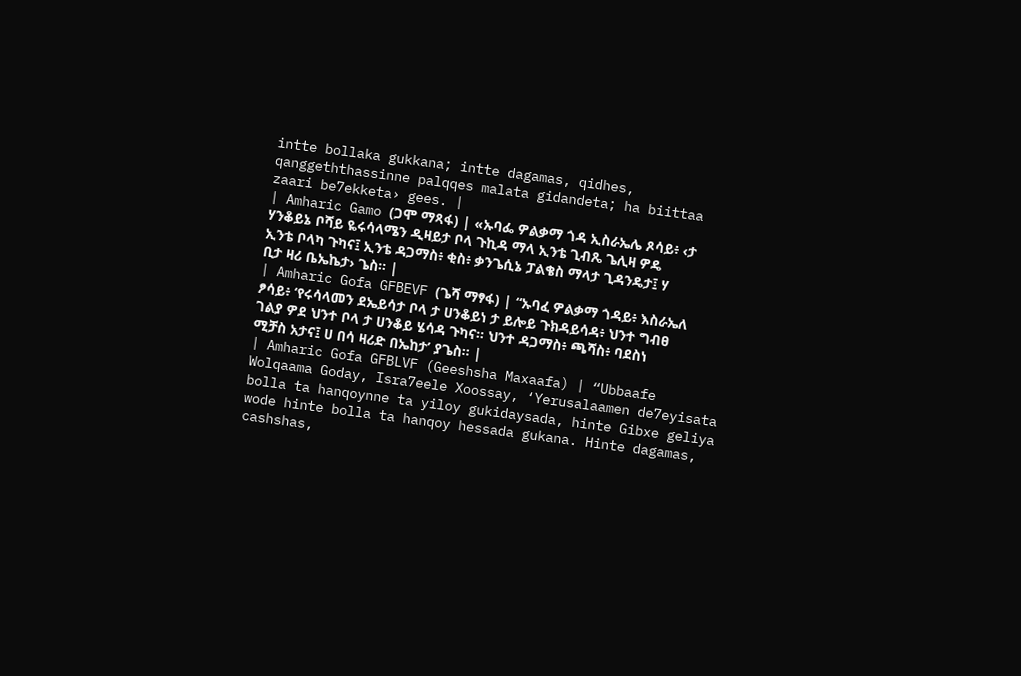intte bollaka gukkana; intte dagamas, qidhes, qanggeththassinne palqqes malata gidandeta; ha biittaa zaari be7ekketa› gees. |
| Amharic Gamo (ጋሞ ማጻፋ) | «ኡባፌ ዎልቃማ ጎዳ ኢስራኤሌ ጾሳይ፥ ‹ታ ሃንቆይኔ ቦሻይ ዬሩሳላሜን ዲዛይታ ቦላ ጉኪዳ ማላ ኢንቴ ጊብጼ ጌሊዛ ዎዴ ኢንቴ ቦላካ ጉካና፤ ኢንቴ ዳጋማስ፥ ቂስ፥ ቃንጌሲኔ ፓልቄስ ማላታ ጊዳንዴታ፤ ሃ ቢታ ዛሪ ቤኤኬታ› ጌስ። |
| Amharic Gofa GFBEVF (ጌሻ ማፃፋ) | “ኡባፈ ዎልቃማ ጎዳይ፥ እስራኤለ ፆሳይ፥ ‘የሩሳላመን ደኤይሳታ ቦላ ታ ሀንቆይነ ታ ይሎይ ጉክዳይሳዳ፥ ህንተ ግብፀ ገልያ ዎደ ህንተ ቦላ ታ ሀንቆይ ሄሳዳ ጉካና። ህንተ ዳጋማስ፥ ጫሻስ፥ ባደስነ ሚቻስ አታና፤ ሀ በሳ ዛሪድ በኤከታ’ ያጌስ። |
| Amharic Gofa GFBLVF (Geeshsha Maxaafa) | “Ubbaafe Wolqaama Goday, Isra7eele Xoossay, ‘Yerusalaamen de7eyisata bolla ta hanqoynne ta yiloy gukidaysada, hinte Gibxe geliya wode hinte bolla ta hanqoy hessada gukana. Hinte dagamas, cashshas,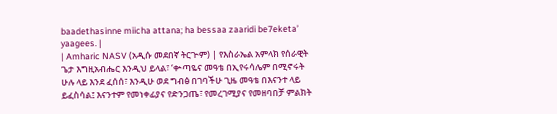baadethasinne miicha attana; ha bessaa zaaridi be7eketa’ yaagees. |
| Amharic NASV (አዲሱ መደበኛ ትርጒም) | የእስራኤል አምላክ የሰራዊት ጌታ እግዚአብሔር እንዲህ ይላል፣ ‘ቍጣዬና መዓቴ በኢየሩሳሌም በሚኖሩት ሁሉ ላይ እንደ ፈሰሰ፣ እንዲሁ ወደ ግብፅ በገባችሁ ጊዜ መዓቴ በእናንተ ላይ ይፈስሳል፤ እናንተም የመነቀፊያና የድንጋጤ፣ የመረገሚያና የመዘባበቻ ምልክት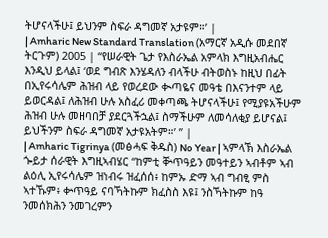ትሆናላችሁ፤ ይህንም ስፍራ ዳግመኛ አታዩም።’ |
| Amharic New Standard Translation (አማርኛ አዲሱ መደበኛ ትርጉም) 2005 | “የሠራዊት ጌታ የእስራኤል አምላክ እግዚአብሔር እንዲህ ይላል፤ ‘ወደ ግብጽ እንሄዳለን ብላችሁ ብትወስኑ ከዚህ በፊት በኢየሩሳሌም ሕዝብ ላይ የወረደው ቊጣዬና መዓቴ በእናንተም ላይ ይወርዳል፤ ለሕዝብ ሁሉ አስፈሪ መቀጣጫ ትሆናላችሁ፤ የሚያዩአችሁም ሕዝብ ሁሉ መዘባበቻ ያደርጓችኋል፤ ስማችሁም ለመሳለቂያ ይሆናል፤ ይህችንም ስፍራ ዳግመኛ አታዩአትም።’ ” |
| Amharic Tigrinya (መፅሓፍ ቅዱስ) No Year | ኣምላኽ እስራኤል ጐይታ ሰራዊት እግዚኣብሄር “ከምቲ ቝጥዓይን መዓተይን ኣብቶም ኣብ ልዕሊ ኢየሩሳሌም ዝነብሩ ዝፈሰሰ፥ ከምኡ ድማ ኣብ ግብፂ ምስ ኣተኹም፥ ቍጥዓይ ናባኻትኩም ክፈስስ እዩ፤ ንስኻትኩም ከዓ ንመሰክሕን ንመገረምን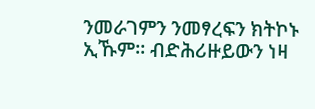ንመራገምን ንመፃረፍን ክትኮኑ ኢኹም። ብድሕሪዙይውን ነዛ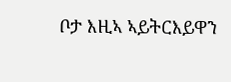ቦታ እዚኣ ኣይትርእይዋን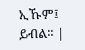ኢኹም፤ ይብል። |